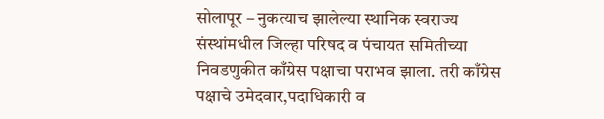सोलापूर – नुकत्याच झालेल्या स्थानिक स्वराज्य संस्थांमधील जिल्हा परिषद व पंचायत समितीच्या निवडणुकीत काँग्रेस पक्षाचा पराभव झाला. तरी काँग्रेस पक्षाचे उमेदवार,पदाधिकारी व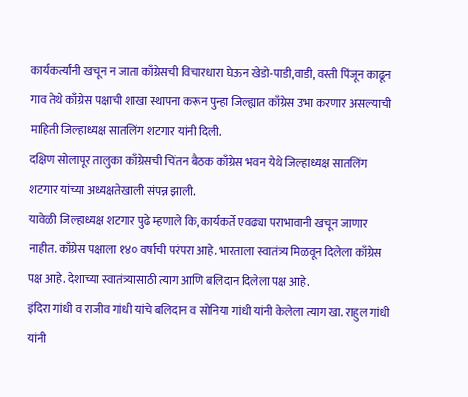कार्यकर्त्यांनी खचून न जाता काँग्रेसची विचारधारा घेऊन खेडो-पाडी,वाडी, वस्ती पिंजून काढून गाव तेथे काँग्रेस पक्षाची शाखा स्थापना करून पुन्हा जिल्ह्यात काँग्रेस उभा करणार असल्याची माहिती जिल्हाध्यक्ष सातलिंग शटगार यांनी दिली.
दक्षिण सोलापूर तालुका काँग्रेसची चिंतन बैठक काँग्रेस भवन येथे जिल्हाध्यक्ष सातलिंग शटगार यांच्या अध्यक्षतेखाली संपन्न झाली.
यावेळी जिल्हाध्यक्ष शटगार पुढे म्हणाले कि, कार्यकर्ते एवढ्या पराभावानी खचून जाणार नाहीत. काँग्रेस पक्षाला १४० वर्षाची परंपरा आहे. भारताला स्वातंत्र्य मिळवून दिलेला काँग्रेस पक्ष आहे. देशाच्या स्वातंत्र्यासाठी त्याग आणि बलिदान दिलेला पक्ष आहे.
इंदिरा गांधी व राजीव गांधी यांचे बलिदान व सोनिया गांधी यांनी केलेला त्याग खा. राहुल गांधी यांनी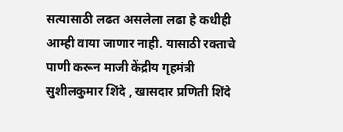सत्यासाठी लढत असलेला लढा हे कधीही आम्ही वाया जाणार नाही. यासाठी रक्ताचे पाणी करून माजी केंद्रीय गृहमंत्री सुशीलकुमार शिंदे , खासदार प्रणिती शिंदे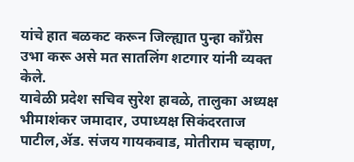यांचे हात बळकट करून जिल्ह्यात पुन्हा काँग्रेस उभा करू असे मत सातलिंग शटगार यांनी व्यक्त केले.
यावेळी प्रदेश सचिव सुरेश हावळे, तालुका अध्यक्ष भीमाशंकर जमादार, उपाध्यक्ष सिकंदरताज पाटील,ॲड. संजय गायकवाड, मोतीराम चव्हाण,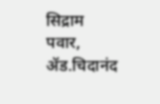सिद्राम पवार, ॲड.चिदानंद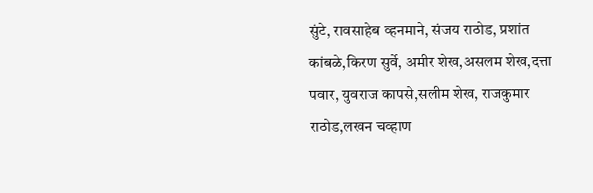सुंटे, रावसाहेब व्हनमाने, संजय राठोड, प्रशांत कांबळे,किरण सुर्वे, अमीर शेख,असलम शेख,दत्ता पवार, युवराज कापसे,सलीम शेख, राजकुमार राठोड,लखन चव्हाण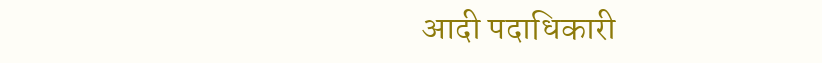आदी पदाधिकारी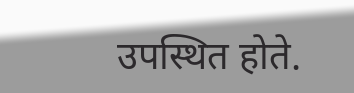उपस्थित होते.